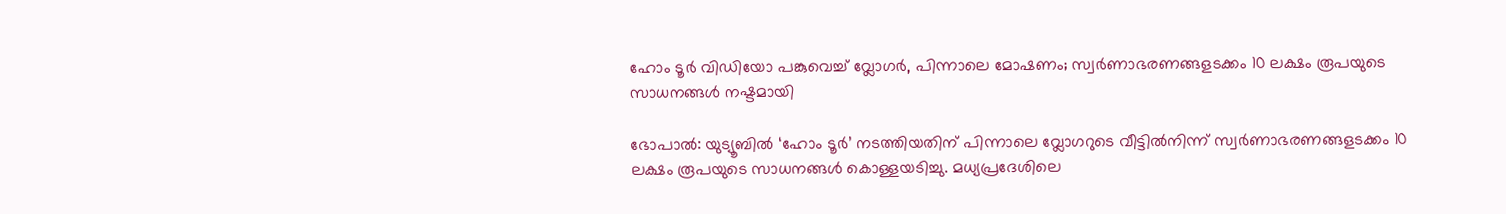ഹോം ടൂർ വിഡിയോ പങ്കുവെച്ച് വ്ലോഗർ, പിന്നാലെ മോഷണം; സ്വർണാഭരണങ്ങളടക്കം 10 ലക്ഷം രൂപയുടെ സാധനങ്ങൾ നഷ്ടമായി

ഭോപാൽ: യുട്യൂബിൽ ‘ഹോം ടൂർ’ നടത്തിയതിന് പിന്നാലെ വ്ലോഗറുടെ വീട്ടിൽനിന്ന് സ്വർണാഭരണങ്ങളടക്കം 10 ലക്ഷം രൂപയുടെ സാധനങ്ങൾ കൊള്ളയടിച്ചു. മധ്യപ്രദേശിലെ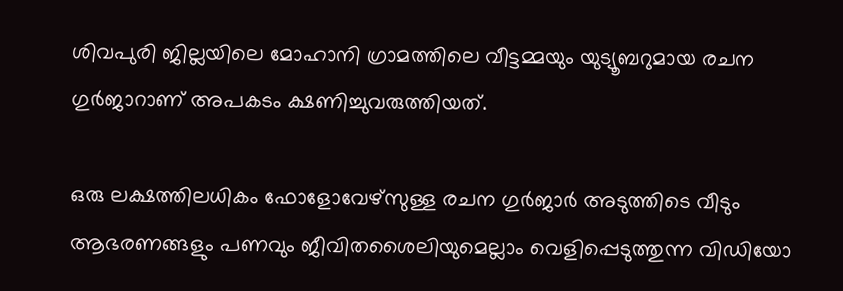ശിവപുരി ജില്ലയിലെ മോഹാനി ഗ്രാമത്തിലെ വീട്ടമ്മയും യുട്യൂബറുമായ രചന ഗുർജാറാണ് അപകടം ക്ഷണിച്ചുവരുത്തിയത്.

ഒരു ലക്ഷത്തിലധികം ഫോളോവേഴ്സുള്ള രചന ഗുർജാർ അടുത്തിടെ വീടും ആഭരണങ്ങളും പണവും ജീവിതശൈലിയുമെല്ലാം വെളിപ്പെടുത്തുന്ന വിഡിയോ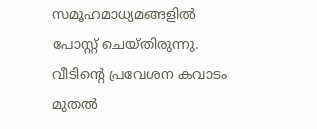സമൂഹമാധ്യമങ്ങളിൽ പോസ്റ്റ് ചെയ്തിരുന്നു. വീടിന്റെ പ്രവേശന കവാടം മുതൽ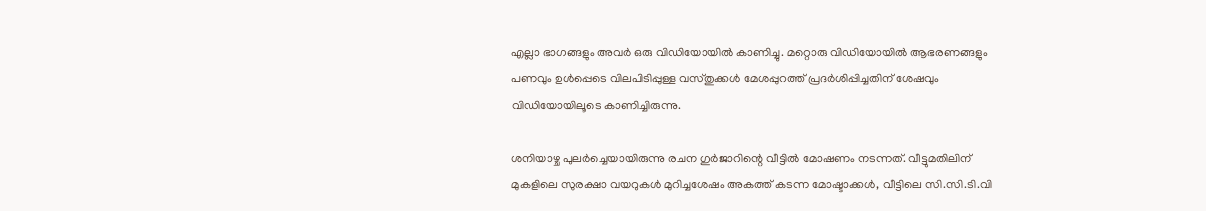എല്ലാ ഭാഗങ്ങളും അവർ ഒരു വിഡിയോയിൽ കാണിച്ചു. മറ്റൊരു വിഡിയോയിൽ ആഭരണങ്ങളും പണവും ഉൾപ്പെടെ വിലപിടിപ്പുള്ള വസ്തുക്കൾ മേശപ്പുറത്ത് പ്രദർശിപ്പിച്ചതിന് ശേഷവും വിഡിയോയിലൂടെ കാണിച്ചിരുന്നു.

ശനിയാഴ്ച പുലർച്ചെയായിരുന്നു രചന ഗുർജാറിന്റെ വീട്ടിൽ മോഷണം നടന്നത്. വീട്ടുമതിലിന് മുകളിലെ സുരക്ഷാ വയറുകൾ മുറിച്ചശേഷം അകത്ത് കടന്ന മോഷ്ടാക്കൾ, വീട്ടിലെ സി.സി.ടി.വി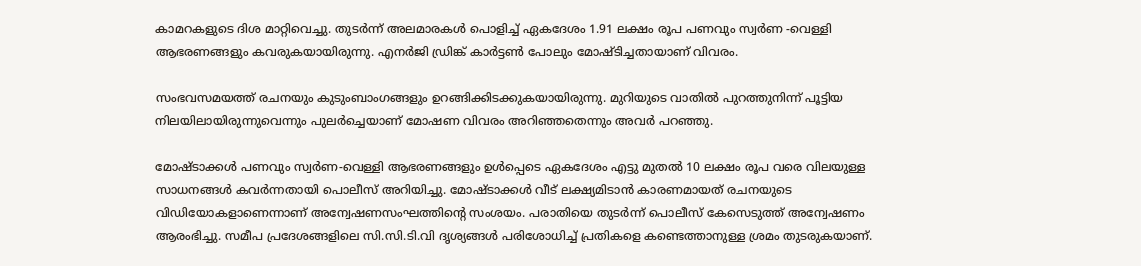കാമറകളുടെ ദിശ മാറ്റിവെച്ചു. തുടർന്ന് അലമാരകൾ പൊളിച്ച് ഏകദേശം 1.91 ലക്ഷം രൂപ പണവും സ്വർണ -വെള്ളി ആഭരണങ്ങളും കവരുകയായിരുന്നു. എനർജി ഡ്രിങ്ക് കാർട്ടൺ പോലും മോഷ്ടിച്ചതായാണ് വിവരം.

സംഭവസമയത്ത് രചനയും കുടുംബാംഗങ്ങളും ഉറങ്ങിക്കിടക്കുകയായിരുന്നു. മുറിയുടെ വാതിൽ പുറത്തുനിന്ന് പൂട്ടിയ നിലയിലായിരുന്നുവെന്നും പുലർച്ചെയാണ് മോഷണ വിവരം അറിഞ്ഞതെന്നും അവർ പറഞ്ഞു.

മോഷ്ടാക്കൾ പണവും സ്വർണ-വെള്ളി ആഭരണങ്ങളും ഉൾപ്പെടെ ഏകദേശം എട്ടു മുതൽ 10 ലക്ഷം രൂപ വരെ വിലയുള്ള സാധനങ്ങൾ കവർന്നതായി പൊലീസ് അറിയിച്ചു. മോഷ്ടാക്കൾ വീട് ലക്ഷ്യമിടാൻ കാരണമായത് രചനയുടെ വിഡിയോകളാണെന്നാണ് അന്വേഷണസംഘത്തിന്റെ സംശയം. പരാതിയെ തുടർന്ന് പൊലീസ് കേസെടുത്ത് അന്വേഷണം ആരംഭിച്ചു. സമീപ പ്രദേശങ്ങളിലെ സി.സി.ടി.വി ദൃശ്യങ്ങൾ പരിശോധിച്ച് പ്രതികളെ കണ്ടെത്താനുള്ള ശ്രമം തുടരുകയാണ്.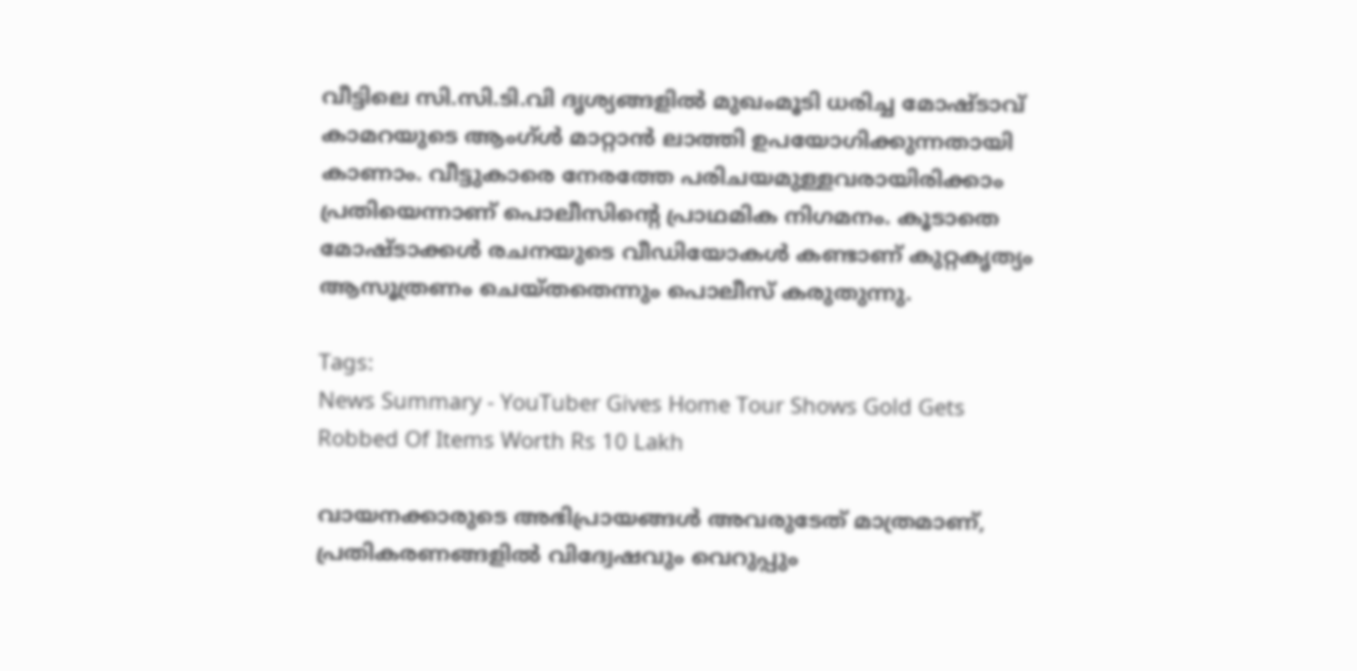വീട്ടിലെ സി.സി.ടി.വി ദൃശ്യങ്ങളിൽ മുഖംമൂടി ധരിച്ച മോഷ്ടാവ് കാമറയുടെ ആംഗ്ൾ മാറ്റാൻ ലാത്തി ഉപയോഗിക്കുന്നതായി കാണാം. വീട്ടുകാരെ നേരത്തേ പരിചയമുള്ളവരായിരിക്കാം പ്രതിയെന്നാണ് പൊലീസിന്റെ പ്രാഥമിക നിഗമനം. കൂടാതെ മോഷ്ടാക്കൾ രചനയുടെ വീഡിയോകൾ കണ്ടാണ് കുറ്റകൃത്യം ആസൂത്രണം ചെയ്തതെന്നും പൊലീസ് കരുതുന്നു.

Tags:
News Summary - YouTuber Gives Home Tour Shows Gold Gets Robbed Of Items Worth Rs 10 Lakh

വായനക്കാരുടെ അഭിപ്രായങ്ങള്‍ അവരുടേത് മാത്രമാണ്, പ്രതികരണങ്ങളിൽ വിദ്വേഷവും വെറുപ്പും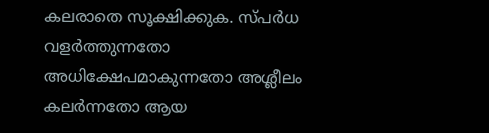കലരാതെ സൂക്ഷിക്കുക. സ്പർധ വളർത്തുന്നതോ അധിക്ഷേപമാകുന്നതോ അശ്ലീലം കലർന്നതോ ആയ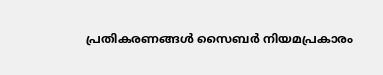പ്രതികരണങ്ങൾ സൈബർ നിയമപ്രകാരം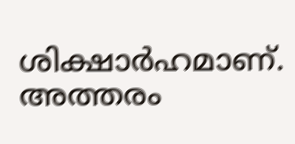ശിക്ഷാർഹമാണ്. അത്തരം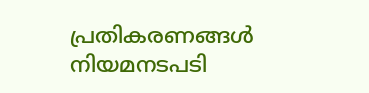പ്രതികരണങ്ങൾ നിയമനടപടി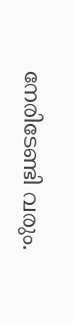നേരിടേണ്ടി വരും.